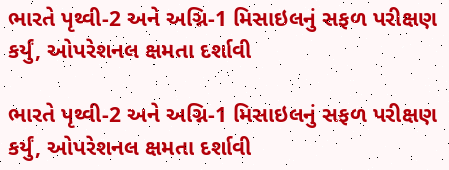ભારતે પૃથ્વી-2 અને અગ્નિ-1 મિસાઇલનું સફળ પરીક્ષણ કર્યું, ઓપરેશનલ ક્ષમતા દર્શાવી

ભારતે પૃથ્વી-2 અને અગ્નિ-1 મિસાઇલનું સફળ પરીક્ષણ કર્યું, ઓપરેશનલ ક્ષમતા દર્શાવી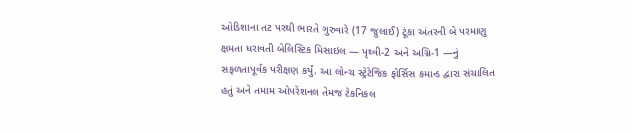ઓડિશાના તટ પરથી ભારતે ગુરુવારે (17 જુલાઈ) ટૂંકા અંતરની બે પરમાણુ ક્ષમતા ધરાવતી બેલિસ્ટિક મિસાઇલ — પૃથ્વી-2 અને અગ્નિ-1 —નું સફળતાપૂર્વક પરીક્ષણ કર્યું. આ લોન્ચ સ્ટ્રેટેજિક ફોર્સિસ કમાન્ડ દ્વારા સંચાલિત હતું અને તમામ ઓપરેશનલ તેમજ ટેકનિકલ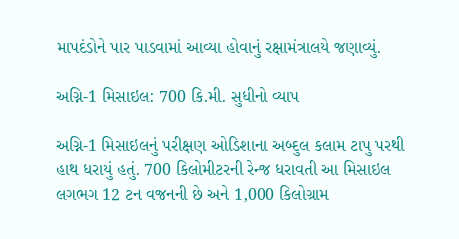માપદંડોને પાર પાડવામાં આવ્યા હોવાનું રક્ષામંત્રાલયે જણાવ્યું.

અગ્નિ-1 મિસાઇલ: 700 કિ.મી. સુધીનો વ્યાપ

અગ્નિ-1 મિસાઇલનું પરીક્ષણ ઓડિશાના અબ્દુલ કલામ ટાપુ પરથી હાથ ધરાયું હતું. 700 કિલોમીટરની રેન્જ ધરાવતી આ મિસાઇલ લગભગ 12 ટન વજનની છે અને 1,000 કિલોગ્રામ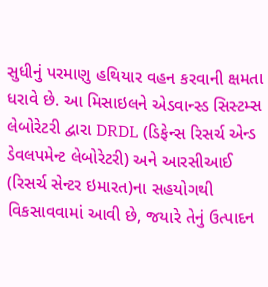સુધીનું પરમાણુ હથિયાર વહન કરવાની ક્ષમતા ધરાવે છે. આ મિસાઇલને એડવાન્સ્ડ સિસ્ટમ્સ લેબોરેટરી દ્વારા DRDL (ડિફેન્સ રિસર્ચ એન્ડ ડેવલપમેન્ટ લેબોરેટરી) અને આરસીઆઈ (રિસર્ચ સેન્ટર ઇમારત)ના સહયોગથી વિકસાવવામાં આવી છે, જયારે તેનું ઉત્પાદન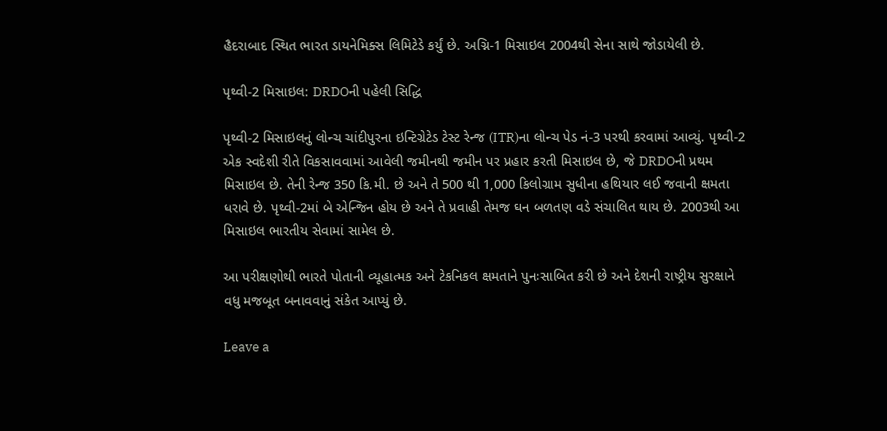હૈદરાબાદ સ્થિત ભારત ડાયનેમિક્સ લિમિટેડે કર્યું છે. અગ્નિ-1 મિસાઇલ 2004થી સેના સાથે જોડાયેલી છે.

પૃથ્વી-2 મિસાઇલ: DRDOની પહેલી સિદ્ધિ

પૃથ્વી-2 મિસાઇલનું લોન્ચ ચાંદીપુરના ઇન્ટિગ્રેટેડ ટેસ્ટ રેન્જ (ITR)ના લોન્ચ પેડ નં-3 પરથી કરવામાં આવ્યું. પૃથ્વી-2 એક સ્વદેશી રીતે વિકસાવવામાં આવેલી જમીનથી જમીન પર પ્રહાર કરતી મિસાઇલ છે, જે DRDOની પ્રથમ મિસાઇલ છે. તેની રેન્જ 350 કિ.મી. છે અને તે 500 થી 1,000 કિલોગ્રામ સુધીના હથિયાર લઈ જવાની ક્ષમતા ધરાવે છે. પૃથ્વી-2માં બે એન્જિન હોય છે અને તે પ્રવાહી તેમજ ઘન બળતણ વડે સંચાલિત થાય છે. 2003થી આ મિસાઇલ ભારતીય સેવામાં સામેલ છે.

આ પરીક્ષણોથી ભારતે પોતાની વ્યૂહાત્મક અને ટેકનિકલ ક્ષમતાને પુનઃસાબિત કરી છે અને દેશની રાષ્ટ્રીય સુરક્ષાને વધુ મજબૂત બનાવવાનું સંકેત આપ્યું છે.

Leave a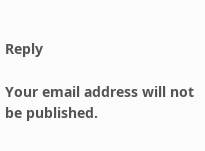Reply

Your email address will not be published.